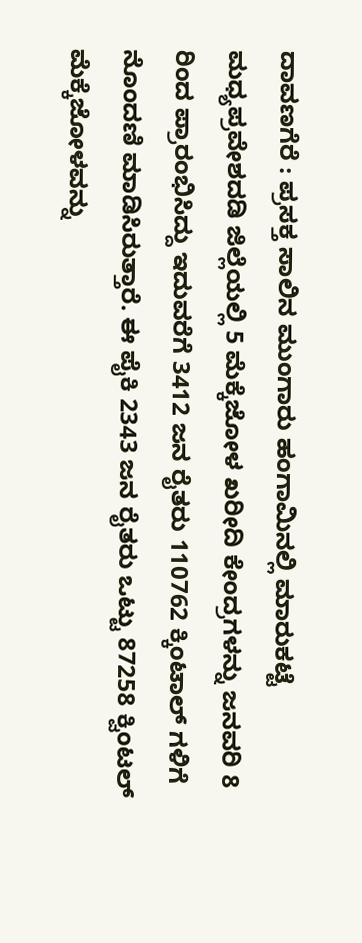ದಾವಣಗೆರೆ : ಪ್ರಸಕ್ತ ಸಾಲಿನ ಮುಂಗಾರು ಹಂಗಾಮಿನಲ್ಲಿ ಮಾರುಕಟ್ಟೆ ಮಧ್ಯಪ್ರವೇಶದಡಿ ಜಿಲ್ಲೆಯಲ್ಲಿ 5 ಮೆಕ್ಕೆಜೋಳ ಖರೀದಿ ಕೇಂದ್ರಗಳನ್ನು ಜನವರಿ 8 ರಿಂದ ಪ್ರಾರಂಭಿಸಿದ್ದು ಇದುವರೆಗೆ 3412 ಜನ ರೈತರು 110762 ಕ್ಕಿಂಟಾಲ್ ಗಳಿಗೆ ನೊಂದಣಿ ಮಾಡಿಸಿರುತ್ತಾರೆ. ಈ ಪೈಕಿ 2343 ಜನ ರೈತರು ಒಟ್ಟು 87258 ಕ್ವಿಂಟಲ್ ಮೆಕ್ಕೆಜೋಳವನ್ನು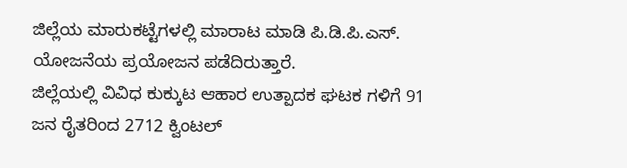ಜಿಲ್ಲೆಯ ಮಾರುಕಟ್ಟೆಗಳಲ್ಲಿ ಮಾರಾಟ ಮಾಡಿ ಪಿ.ಡಿ.ಪಿ.ಎಸ್. ಯೋಜನೆಯ ಪ್ರಯೋಜನ ಪಡೆದಿರುತ್ತಾರೆ.
ಜಿಲ್ಲೆಯಲ್ಲಿ ವಿವಿಧ ಕುಕ್ಕುಟ ಆಹಾರ ಉತ್ಪಾದಕ ಘಟಕ ಗಳಿಗೆ 91 ಜನ ರೈತರಿಂದ 2712 ಕ್ವಿಂಟಲ್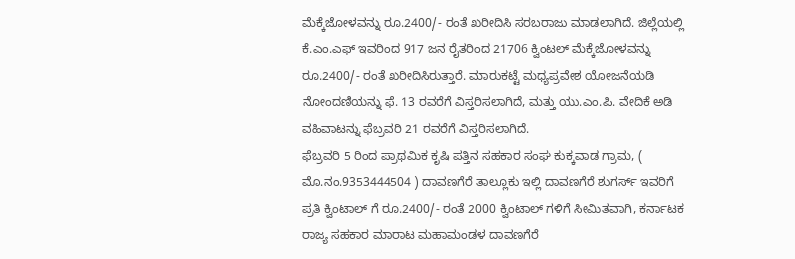ಮೆಕ್ಕೆಜೋಳವನ್ನು ರೂ.2400/- ರಂತೆ ಖರೀದಿಸಿ ಸರಬರಾಜು ಮಾಡಲಾಗಿದೆ. ಜಿಲ್ಲೆಯಲ್ಲಿ ಕೆ.ಎಂ.ಎಫ್ ಇವರಿಂದ 917 ಜನ ರೈತರಿಂದ 21706 ಕ್ವಿಂಟಲ್ ಮೆಕ್ಕೆಜೋಳವನ್ನು ರೂ.2400/- ರಂತೆ ಖರೀದಿಸಿರುತ್ತಾರೆ. ಮಾರುಕಟ್ಟೆ ಮಧ್ಯಪ್ರವೇಶ ಯೋಜನೆಯಡಿ ನೋಂದಣಿಯನ್ನು ಫೆ. 13 ರವರೆಗೆ ವಿಸ್ತರಿಸಲಾಗಿದೆ, ಮತ್ತು ಯು.ಎಂ.ಪಿ. ವೇದಿಕೆ ಅಡಿ ವಹಿವಾಟನ್ನು ಫೆಬ್ರವರಿ 21 ರವರೆಗೆ ವಿಸ್ತರಿಸಲಾಗಿದೆ.
ಫೆಬ್ರವರಿ 5 ರಿಂದ ಪ್ರಾಥಮಿಕ ಕೃಷಿ ಪತ್ತಿನ ಸಹಕಾರ ಸಂಘ ಕುಕ್ಕವಾಡ ಗ್ರಾಮ, ( ಮೊ.ನಂ.9353444504 ) ದಾವಣಗೆರೆ ತಾಲ್ಲೂಕು ಇಲ್ಲಿ ದಾವಣಗೆರೆ ಶುಗರ್ಸ್ ಇವರಿಗೆ ಪ್ರತಿ ಕ್ವಿಂಟಾಲ್ ಗೆ ರೂ.2400/- ರಂತೆ 2000 ಕ್ವಿಂಟಾಲ್ ಗಳಿಗೆ ಸೀಮಿತವಾಗಿ, ಕರ್ನಾಟಕ ರಾಜ್ಯ ಸಹಕಾರ ಮಾರಾಟ ಮಹಾಮಂಡಳ ದಾವಣಗೆರೆ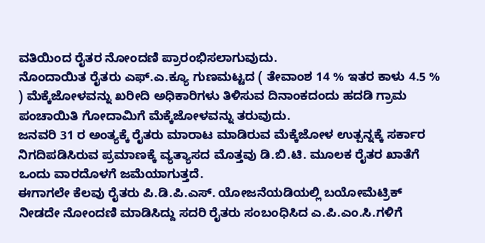ವತಿಯಿಂದ ರೈತರ ನೋಂದಣಿ ಪ್ರಾರಂಭಿಸಲಾಗುವುದು.
ನೊಂದಾಯಿತ ರೈತರು ಎಫ್.ಎ.ಕ್ಯೂ ಗುಣಮಟ್ಟದ ( ತೇವಾಂಶ 14 % ಇತರ ಕಾಳು 4.5 % ) ಮೆಕ್ಕೆಜೋಳವನ್ನು ಖರೀದಿ ಅಧಿಕಾರಿಗಳು ತಿಳಿಸುವ ದಿನಾಂಕದಂದು ಹದಡಿ ಗ್ರಾಮ ಪಂಚಾಯಿತಿ ಗೋದಾಮಿಗೆ ಮೆಕ್ಕೆಜೋಳವನ್ನು ತರುವುದು.
ಜನವರಿ 31 ರ ಅಂತ್ಯಕ್ಕೆ ರೈತರು ಮಾರಾಟ ಮಾಡಿರುವ ಮೆಕ್ಕೆಜೋಳ ಉತ್ಪನ್ನಕ್ಕೆ ಸರ್ಕಾರ ನಿಗದಿಪಡಿಸಿರುವ ಪ್ರಮಾಣಕ್ಕೆ ವ್ಯತ್ಯಾಸದ ಮೊತ್ತವು ಡಿ.ಬಿ.ಟಿ. ಮೂಲಕ ರೈತರ ಖಾತೆಗೆ ಒಂದು ವಾರದೊಳಗೆ ಜಮೆಯಾಗುತ್ತದೆ.
ಈಗಾಗಲೇ ಕೆಲವು ರೈತರು ಪಿ.ಡಿ.ಪಿ.ಎಸ್. ಯೋಜನೆಯಡಿಯಲ್ಲಿ ಬಯೋಮೆಟ್ರಿಕ್ ನೀಡದೇ ನೋಂದಣಿ ಮಾಡಿಸಿದ್ದು ಸದರಿ ರೈತರು ಸಂಬಂಧಿಸಿದ ಎ.ಪಿ.ಎಂ.ಸಿ.ಗಳಿಗೆ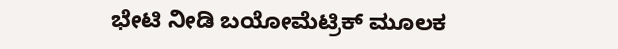ಭೇಟಿ ನೀಡಿ ಬಯೋಮೆಟ್ರಿಕ್ ಮೂಲಕ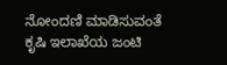ನೋಂದಣಿ ಮಾಡಿಸುವಂತೆ ಕೃಷಿ ಇಲಾಖೆಯ ಜಂಟಿ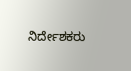ನಿರ್ದೇಶಕರು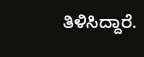ತಿಳಿಸಿದ್ದಾರೆ.